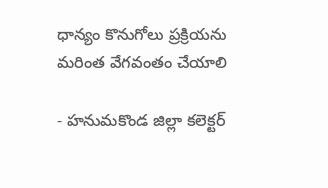ధాన్యం కొనుగోలు ప్రక్రియను  మరింత వేగవంతం చేయాలి

- హనుమకొండ జిల్లా కలెక్టర్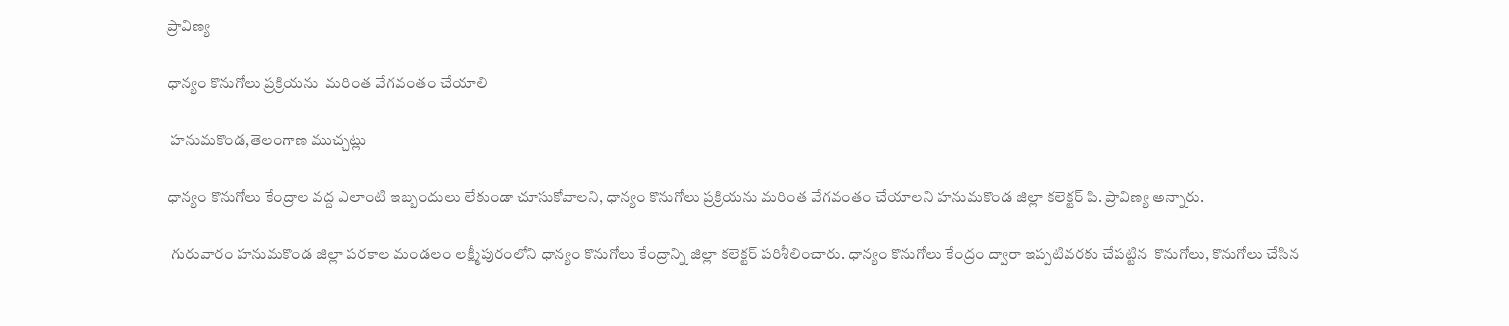ప్రావిణ్య

ధాన్యం కొనుగోలు ప్రక్రియను  మరింత వేగవంతం చేయాలి

 హనుమకొండ,తెలంగాణ ముచ్చట్లు

ధాన్యం కొనుగోలు కేంద్రాల వద్ద ఎలాంటి ఇబ్బందులు లేకుండా చూసుకోవాలని, ధాన్యం కొనుగోలు ప్రక్రియను మరింత వేగవంతం చేయాలని హనుమకొండ జిల్లా కలెక్టర్ పి. ప్రావిణ్య అన్నారు.

 గురువారం హనుమకొండ జిల్లా పరకాల మండలం లక్ష్మీపురంలోని ధాన్యం కొనుగోలు కేంద్రాన్ని జిల్లా కలెక్టర్ పరిశీలించారు. ధాన్యం కొనుగోలు కేంద్రం ద్వారా ఇప్పటివరకు చేపట్టిన  కొనుగోలు, కొనుగోలు చేసిన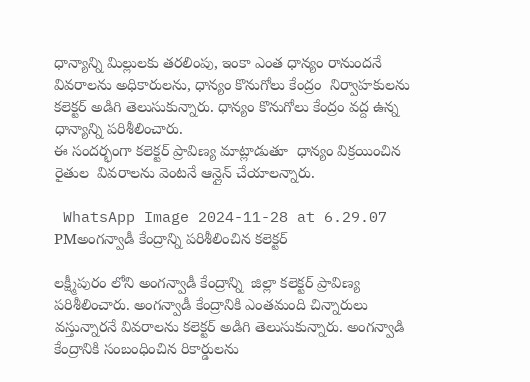ధాన్యాన్ని మిల్లులకు తరలింపు, ఇంకా ఎంత ధాన్యం రానుందనే వివరాలను అధికారులను, ధాన్యం కొనుగోలు కేంద్రం  నిర్వాహకులను కలెక్టర్ అడిగి తెలుసుకున్నారు. ధాన్యం కొనుగోలు కేంద్రం వద్ద ఉన్న  ధాన్యాన్ని పరిశీలించారు.
ఈ సందర్భంగా కలెక్టర్ ప్రావిణ్య మాట్లాడుతూ  ధాన్యం విక్రయించిన రైతుల  వివరాలను వెంటనే ఆన్లైన్ చేయాలన్నారు.

 WhatsApp Image 2024-11-28 at 6.29.07 PMఅంగన్వాడీ కేంద్రాన్ని పరిశీలించిన కలెక్టర్

లక్ష్మీపురం లోని అంగన్వాడీ కేంద్రాన్ని  జిల్లా కలెక్టర్ ప్రావిణ్య పరిశీలించారు. అంగన్వాడీ కేంద్రానికి ఎంతమంది చిన్నారులు వస్తున్నారనే వివరాలను కలెక్టర్ అడిగి తెలుసుకున్నారు. అంగన్వాడి కేంద్రానికి సంబంధించిన రికార్డులను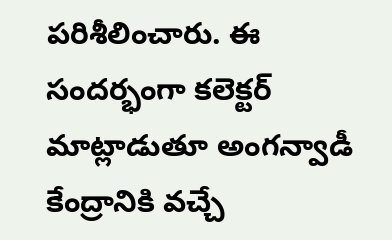పరిశీలించారు. ఈ సందర్భంగా కలెక్టర్ మాట్లాడుతూ అంగన్వాడీ కేంద్రానికి వచ్చే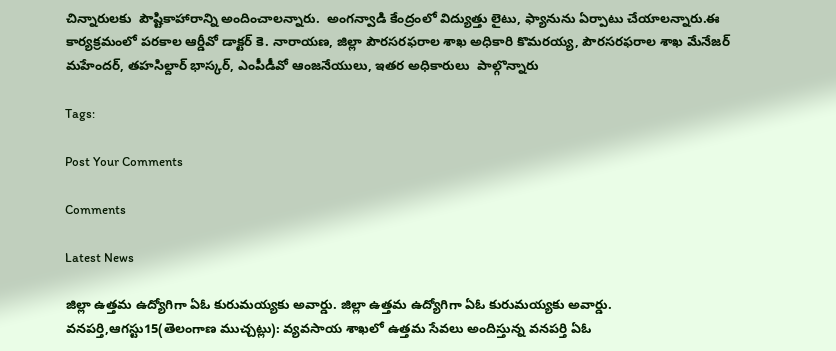చిన్నారులకు  పౌష్టికాహారాన్ని అందించాలన్నారు.  అంగన్వాడి కేంద్రంలో విద్యుత్తు లైటు, ఫ్యానును ఏర్పాటు చేయాలన్నారు.ఈ కార్యక్రమంలో పరకాల ఆర్డీవో డాక్టర్ కె. నారాయణ, జిల్లా పౌరసరఫరాల శాఖ అధికారి కొమరయ్య, పౌరసరఫరాల శాఖ మేనేజర్ మహేందర్, తహసిల్దార్ భాస్కర్, ఎంపీడీవో ఆంజనేయులు, ఇతర అధికారులు  పాల్గొన్నారు

Tags:

Post Your Comments

Comments

Latest News

జిల్లా ఉత్తమ ఉద్యోగిగా ఏఓ కురుమయ్యకు అవార్డు. జిల్లా ఉత్తమ ఉద్యోగిగా ఏఓ కురుమయ్యకు అవార్డు.
వనపర్తి,ఆగస్టు15(తెలంగాణ ముచ్చట్లు): వ్యవసాయ శాఖలో ఉత్తమ సేవలు అందిస్తున్న వనపర్తి ఏఓ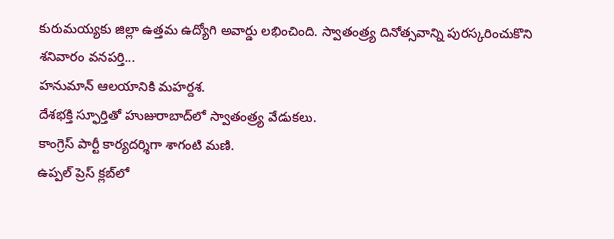కురుమయ్యకు జిల్లా ఉత్తమ ఉద్యోగి అవార్డు లభించింది. స్వాతంత్ర్య దినోత్సవాన్ని పురస్కరించుకొని శనివారం వనపర్తి...
హనుమాన్ ఆలయానికి మహర్దశ.
దేశభక్తి స్ఫూర్తితో హుజురాబాద్‌లో స్వాతంత్ర్య వేడుకలు.
కాంగ్రెస్ పార్టీ కార్యదర్శిగా శాగంటి మణి.
ఉప్పల్ ప్రెస్ క్లబ్‌లో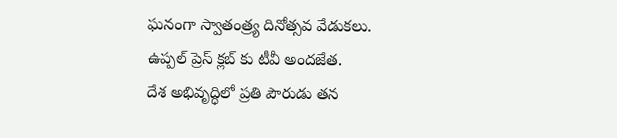ఘనంగా స్వాతంత్ర్య దినోత్సవ వేడుకలు.
ఉప్పల్ ప్రెస్ క్లబ్‌ కు టీవీ అందజేత.
దేశ అభివృద్ధిలో ప్రతి పౌరుడు తన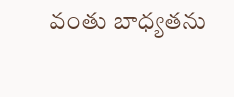వంతు బాధ్యతను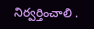నిర్వర్తించాలి .